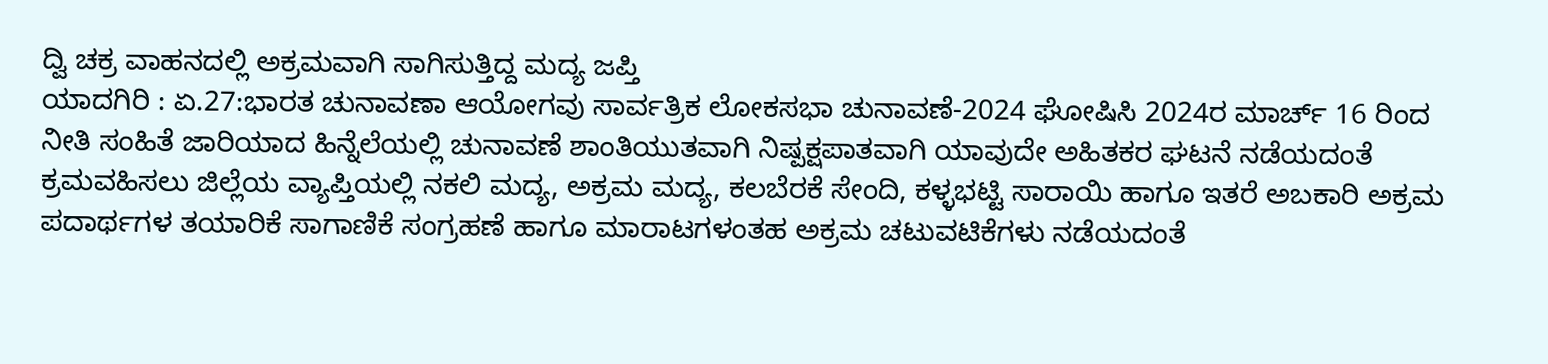ದ್ವಿ ಚಕ್ರ ವಾಹನದಲ್ಲಿ ಅಕ್ರಮವಾಗಿ ಸಾಗಿಸುತ್ತಿದ್ದ ಮದ್ಯ ಜಪ್ತಿ
ಯಾದಗಿರಿ : ಏ.27:ಭಾರತ ಚುನಾವಣಾ ಆಯೋಗವು ಸಾರ್ವತ್ರಿಕ ಲೋಕಸಭಾ ಚುನಾವಣೆ-2024 ಘೋಷಿಸಿ 2024ರ ಮಾರ್ಚ್ 16 ರಿಂದ ನೀತಿ ಸಂಹಿತೆ ಜಾರಿಯಾದ ಹಿನ್ನೆಲೆಯಲ್ಲಿ ಚುನಾವಣೆ ಶಾಂತಿಯುತವಾಗಿ ನಿಷ್ಪಕ್ಷಪಾತವಾಗಿ ಯಾವುದೇ ಅಹಿತಕರ ಘಟನೆ ನಡೆಯದಂತೆ ಕ್ರಮವಹಿಸಲು ಜಿಲ್ಲೆಯ ವ್ಯಾಪ್ತಿಯಲ್ಲಿ ನಕಲಿ ಮದ್ಯ, ಅಕ್ರಮ ಮದ್ಯ, ಕಲಬೆರಕೆ ಸೇಂದಿ, ಕಳ್ಳಭಟ್ಟಿ ಸಾರಾಯಿ ಹಾಗೂ ಇತರೆ ಅಬಕಾರಿ ಅಕ್ರಮ ಪದಾರ್ಥಗಳ ತಯಾರಿಕೆ ಸಾಗಾಣಿಕೆ ಸಂಗ್ರಹಣೆ ಹಾಗೂ ಮಾರಾಟಗಳಂತಹ ಅಕ್ರಮ ಚಟುವಟಿಕೆಗಳು ನಡೆಯದಂತೆ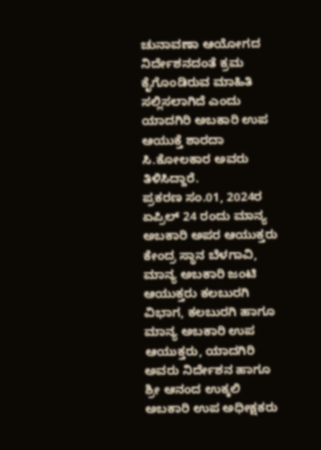ಚುನಾವಣಾ ಆಯೋಗದ ನಿರ್ದೇಶನದಂತೆ ಕ್ರಮ ಕೈಗೊಂಡಿರುವ ಮಾಹಿತಿ ಸಲ್ಲಿಸಲಾಗಿದೆ ಎಂದು ಯಾದಗಿರಿ ಅಬಕಾರಿ ಉಪ ಆಯುಕ್ತೆ ಶಾರದಾ ಸಿ.ಕೋಲಕಾರ ಅವರು ತಿಳಿಸಿದ್ದಾರೆ.
ಪ್ರಕರಣ ಸಂ.01, 2024ರ ಏಪ್ರಿಲ್ 24 ರಂದು ಮಾನ್ಯ ಅಬಕಾರಿ ಅಪರ ಆಯುಕ್ತರು ಕೇಂದ್ರ ಸ್ಥಾನ ಬೆಳಗಾವಿ, ಮಾನ್ಯ ಅಬಕಾರಿ ಜಂಟಿ ಆಯುಕ್ತರು ಕಲಬುರಗಿ ವಿಭಾಗ, ಕಲಬುರಗಿ ಹಾಗೂ ಮಾನ್ಯ ಅಬಕಾರಿ ಉಪ ಆಯುಕ್ತರು, ಯಾದಗಿರಿ ಅವರು ನಿರ್ದೇಶನ ಹಾಗೂ ಶ್ರೀ ಆನಂದ ಉಕ್ಕಲಿ ಅಬಕಾರಿ ಉಪ ಅಧೀಕ್ಷಕರು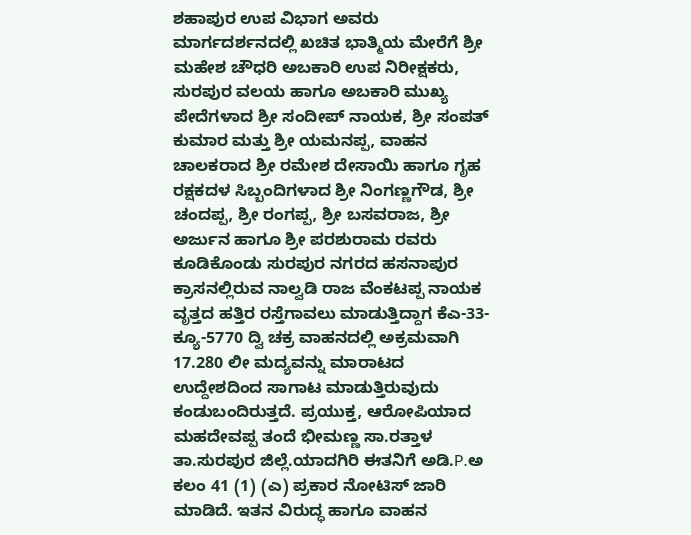ಶಹಾಪುರ ಉಪ ವಿಭಾಗ ಅವರು ಮಾರ್ಗದರ್ಶನದಲ್ಲಿ ಖಚಿತ ಭಾತ್ಮಿಯ ಮೇರೆಗೆ ಶ್ರೀ ಮಹೇಶ ಚೌಧರಿ ಅಬಕಾರಿ ಉಪ ನಿರೀಕ್ಷಕರು, ಸುರಪುರ ವಲಯ ಹಾಗೂ ಅಬಕಾರಿ ಮುಖ್ಯ ಪೇದೆಗಳಾದ ಶ್ರೀ ಸಂದೀಪ್ ನಾಯಕ, ಶ್ರೀ ಸಂಪತ್ ಕುಮಾರ ಮತ್ತು ಶ್ರೀ ಯಮನಪ್ಪ, ವಾಹನ ಚಾಲಕರಾದ ಶ್ರೀ ರಮೇಶ ದೇಸಾಯಿ ಹಾಗೂ ಗೃಹ ರಕ್ಷಕದಳ ಸಿಬ್ಬಂದಿಗಳಾದ ಶ್ರೀ ನಿಂಗಣ್ಣಗೌಡ, ಶ್ರೀ ಚಂದಪ್ಪ, ಶ್ರೀ ರಂಗಪ್ಪ, ಶ್ರೀ ಬಸವರಾಜ, ಶ್ರೀ ಅರ್ಜುನ ಹಾಗೂ ಶ್ರೀ ಪರಶುರಾಮ ರವರು ಕೂಡಿಕೊಂಡು ಸುರಪುರ ನಗರದ ಹಸನಾಪುರ ಕ್ರಾಸನಲ್ಲಿರುವ ನಾಲ್ವಡಿ ರಾಜ ವೆಂಕಟಪ್ಪ ನಾಯಕ ವೃತ್ತದ ಹತ್ತಿರ ರಸ್ತೆಗಾವಲು ಮಾಡುತ್ತಿದ್ದಾಗ ಕೆಎ-33-ಕ್ಯೂ-5770 ದ್ವಿ ಚಕ್ರ ವಾಹನದಲ್ಲಿ ಅಕ್ರಮವಾಗಿ 17.280 ಲೀ ಮದ್ಯವನ್ನು ಮಾರಾಟದ ಉದ್ದೇಶದಿಂದ ಸಾಗಾಟ ಮಾಡುತ್ತಿರುವುದು ಕಂಡುಬಂದಿರುತ್ತದೆ. ಪ್ರಯುಕ್ತ, ಆರೋಪಿಯಾದ ಮಹದೇವಪ್ಪ ತಂದೆ ಭೀಮಣ್ಣ ಸಾ.ರತ್ತಾಳ ತಾ.ಸುರಪುರ ಜಿಲ್ಲೆ.ಯಾದಗಿರಿ ಈತನಿಗೆ ಅಡಿ.P.ಅ ಕಲಂ 41 (1) (ಎ) ಪ್ರಕಾರ ನೋಟಿಸ್ ಜಾರಿ ಮಾಡಿದೆ. ಇತನ ವಿರುದ್ಧ ಹಾಗೂ ವಾಹನ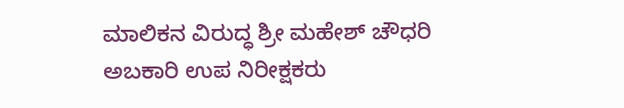ಮಾಲಿಕನ ವಿರುದ್ಧ ಶ್ರೀ ಮಹೇಶ್ ಚೌಧರಿ ಅಬಕಾರಿ ಉಪ ನಿರೀಕ್ಷಕರು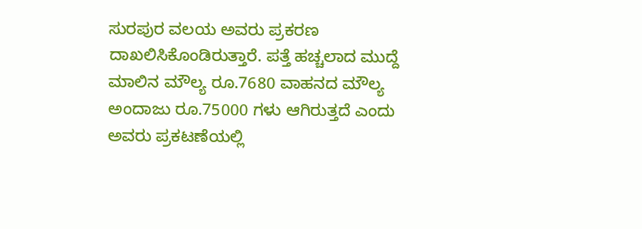ಸುರಪುರ ವಲಯ ಅವರು ಪ್ರಕರಣ ದಾಖಲಿಸಿಕೊಂಡಿರುತ್ತಾರೆ. ಪತ್ತೆ ಹಚ್ಚಲಾದ ಮುದ್ದೆ ಮಾಲಿನ ಮೌಲ್ಯ ರೂ.7680 ವಾಹನದ ಮೌಲ್ಯ ಅಂದಾಜು ರೂ.75000 ಗಳು ಆಗಿರುತ್ತದೆ ಎಂದು ಅವರು ಪ್ರಕಟಣೆಯಲ್ಲಿ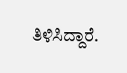ತಿಳಿಸಿದ್ದಾರೆ.